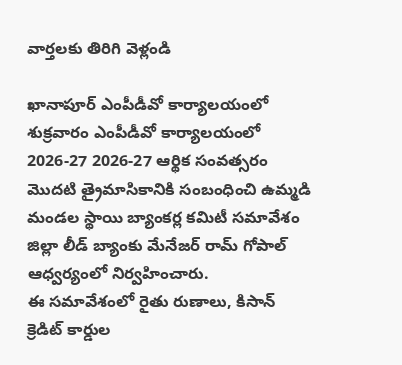వార్తలకు తిరిగి వెళ్లండి

ఖానాపూర్ ఎంపీడీవో కార్యాలయంలో శుక్రవారం ఎంపీడీవో కార్యాలయంలో 2026-27 2026-27 ఆర్థిక సంవత్సరం మొదటి త్రైమాసికానికి సంబంధించి ఉమ్మడి మండల స్థాయి బ్యాంకర్ల కమిటీ సమావేశం జిల్లా లీడ్ బ్యాంకు మేనేజర్ రామ్ గోపాల్ ఆధ్వర్యంలో నిర్వహించారు.
ఈ సమావేశంలో రైతు రుణాలు, కిసాన్ క్రెడిట్ కార్డుల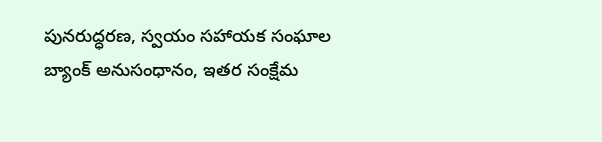పునరుద్ధరణ, స్వయం సహాయక సంఘాల బ్యాంక్ అనుసంధానం, ఇతర సంక్షేమ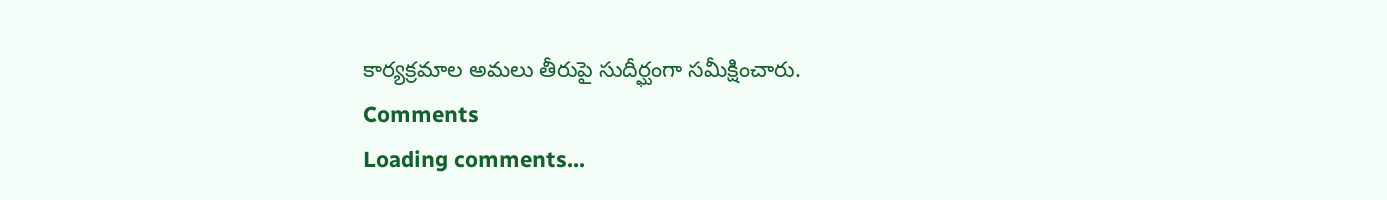కార్యక్రమాల అమలు తీరుపై సుదీర్ఘంగా సమీక్షించారు.
Comments
Loading comments...